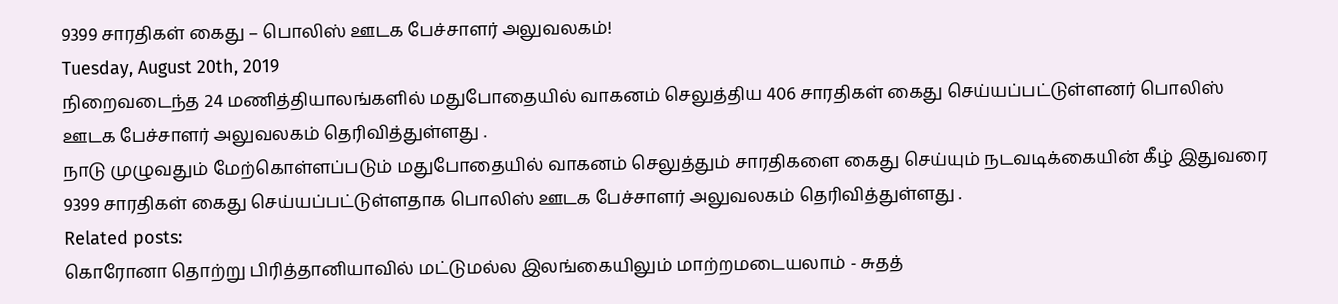9399 சாரதிகள் கைது – பொலிஸ் ஊடக பேச்சாளர் அலுவலகம்!
Tuesday, August 20th, 2019
நிறைவடைந்த 24 மணித்தியாலங்களில் மதுபோதையில் வாகனம் செலுத்திய 406 சாரதிகள் கைது செய்யப்பட்டுள்ளனர் பொலிஸ் ஊடக பேச்சாளர் அலுவலகம் தெரிவித்துள்ளது .
நாடு முழுவதும் மேற்கொள்ளப்படும் மதுபோதையில் வாகனம் செலுத்தும் சாரதிகளை கைது செய்யும் நடவடிக்கையின் கீழ் இதுவரை 9399 சாரதிகள் கைது செய்யப்பட்டுள்ளதாக பொலிஸ் ஊடக பேச்சாளர் அலுவலகம் தெரிவித்துள்ளது .
Related posts:
கொரோனா தொற்று பிரித்தானியாவில் மட்டுமல்ல இலங்கையிலும் மாற்றமடையலாம் - சுதத்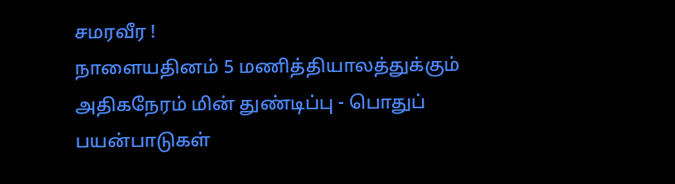சமரவீர !
நாளையதினம் 5 மணித்தியாலத்துக்கும் அதிகநேரம் மின் துண்டிப்பு - பொதுப் பயன்பாடுகள்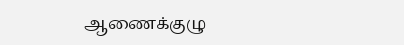ஆணைக்குழு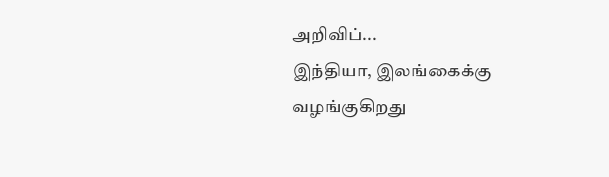அறிவிப்...
இந்தியா, இலங்கைக்கு வழங்குகிறது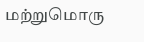மற்றுமொரு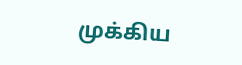முக்கிய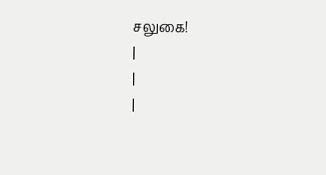சலுகை!
|
|
|